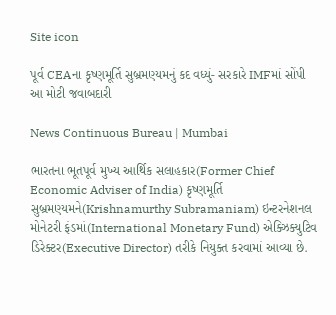Site icon

પૂર્વ CEAના કૃષ્ણમૂર્તિ સુબ્રમણ્યમનું કદ વધ્યું- સરકારે IMFમાં સોંપી આ મોટી જવાબદારી

News Continuous Bureau | Mumbai

ભારતના ભૂતપૂર્વ મુખ્ય આર્થિક સલાહકાર(Former Chief Economic Adviser of India) કૃષ્ણમૂર્તિ સુબ્રમણ્યમને(Krishnamurthy Subramaniam) ઇન્ટરનેશનલ મોનેટરી ફંડમાં(International Monetary Fund) એક્ઝિક્યુટિવ ડિરેક્ટર(Executive Director) તરીકે નિયુક્ત કરવામાં આવ્યા છે.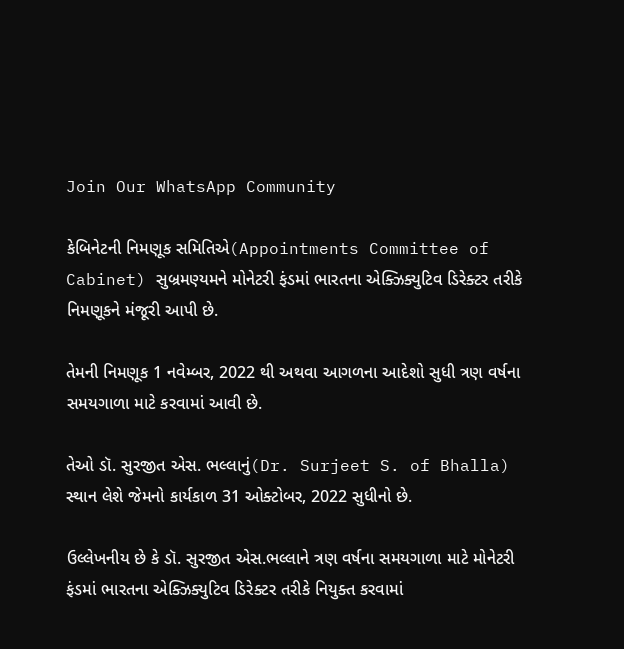Join Our WhatsApp Community

કેબિનેટની નિમણૂક સમિતિએ(Appointments Committee of Cabinet) સુબ્રમણ્યમને મોનેટરી ફંડમાં ભારતના એક્ઝિક્યુટિવ ડિરેક્ટર તરીકે નિમણૂકને મંજૂરી આપી છે.

તેમની નિમણૂક 1 નવેમ્બર, 2022 થી અથવા આગળના આદેશો સુધી ત્રણ વર્ષના સમયગાળા માટે કરવામાં આવી છે.

તેઓ ડૉ. સુરજીત એસ. ભલ્લાનું(Dr. Surjeet S. of Bhalla) સ્થાન લેશે જેમનો કાર્યકાળ 31 ઓક્ટોબર, 2022 સુધીનો છે.

ઉલ્લેખનીય છે કે ડૉ. સુરજીત એસ.ભલ્લાને ત્રણ વર્ષના સમયગાળા માટે મોનેટરી ફંડમાં ભારતના એક્ઝિક્યુટિવ ડિરેક્ટર તરીકે નિયુક્ત કરવામાં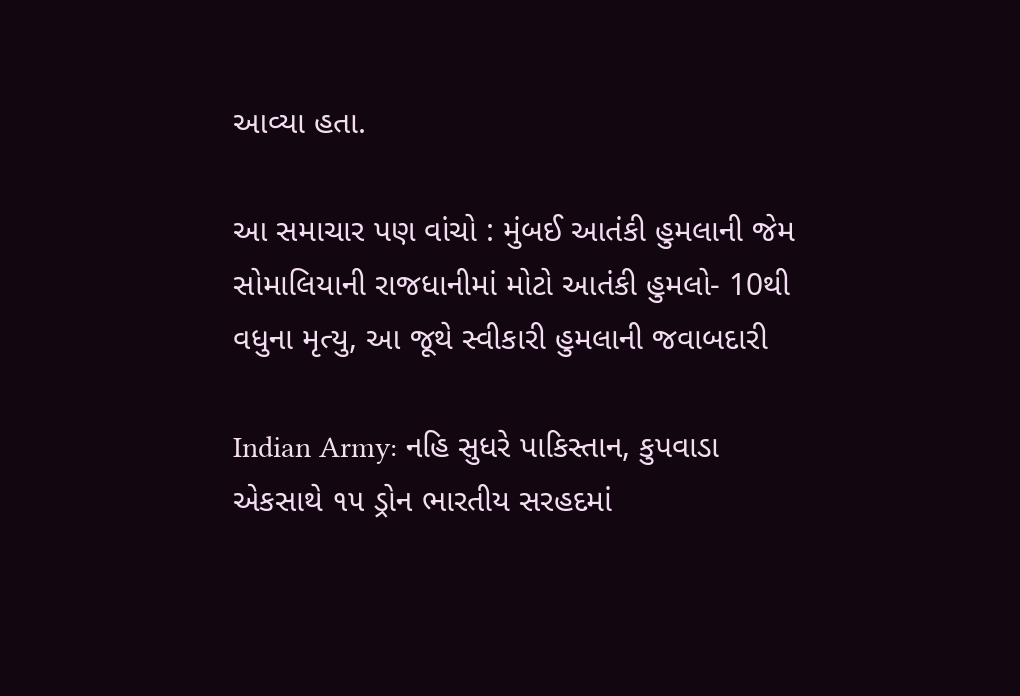આવ્યા હતા.

આ સમાચાર પણ વાંચો : મુંબઈ આતંકી હુમલાની જેમ સોમાલિયાની રાજધાનીમાં મોટો આતંકી હુમલો- 10થી વધુના મૃત્યુ, આ જૂથે સ્વીકારી હુમલાની જવાબદારી

Indian Army: નહિ સુધરે પાકિસ્તાન, કુપવાડા એકસાથે ૧૫ ડ્રોન ભારતીય સરહદમાં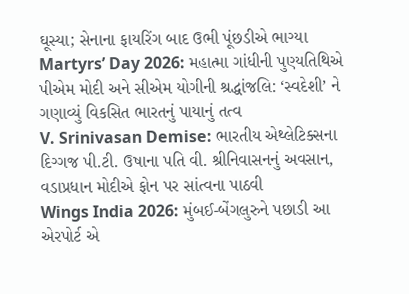ઘૂસ્યા; સેનાના ફાયરિંગ બાદ ઉભી પૂંછડીએ ભાગ્યા
Martyrs’ Day 2026: મહાત્મા ગાંધીની પુણ્યતિથિએ પીએમ મોદી અને સીએમ યોગીની શ્રદ્ધાંજલિ: ‘સ્વદેશી’ ને ગણાવ્યું વિકસિત ભારતનું પાયાનું તત્વ
V. Srinivasan Demise: ભારતીય એથ્લેટિક્સના દિગ્ગજ પી.ટી. ઉષાના પતિ વી. શ્રીનિવાસનનું અવસાન, વડાપ્રધાન મોદીએ ફોન પર સાંત્વના પાઠવી
Wings India 2026: મુંબઈ-બેંગલુરુને પછાડી આ એરપોર્ટ એ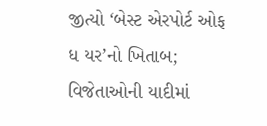જીત્યો ‘બેસ્ટ એરપોર્ટ ઓફ ધ યર’નો ખિતાબ; વિજેતાઓની યાદીમાં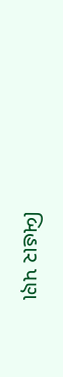બિહાર પણ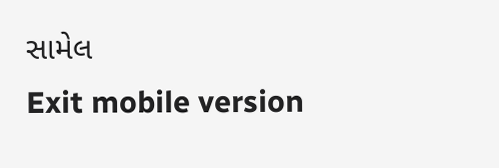સામેલ
Exit mobile version